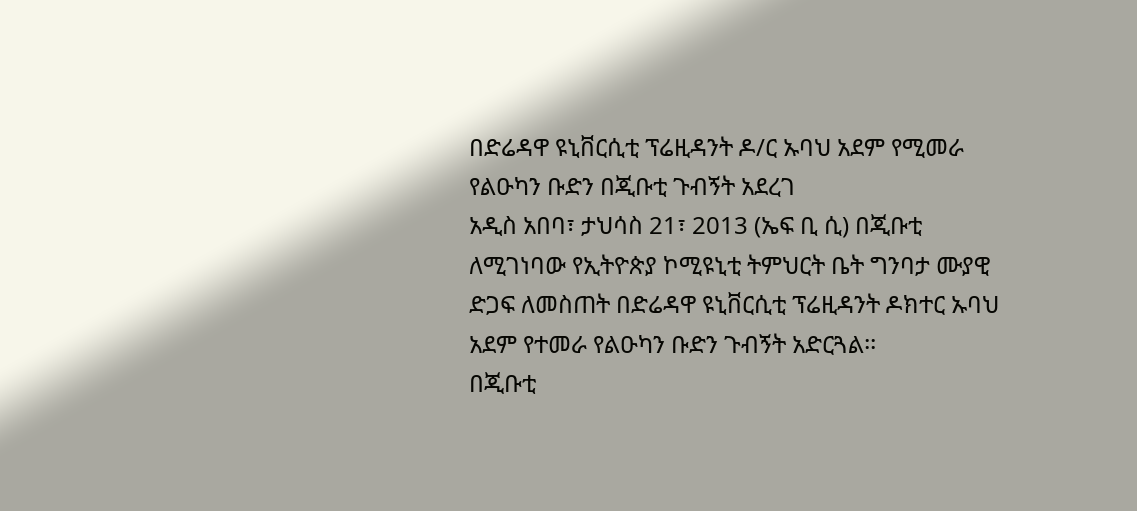በድሬዳዋ ዩኒቨርሲቲ ፕሬዚዳንት ዶ/ር ኡባህ አደም የሚመራ የልዑካን ቡድን በጂቡቲ ጉብኝት አደረገ
አዲስ አበባ፣ ታህሳስ 21፣ 2013 (ኤፍ ቢ ሲ) በጂቡቲ ለሚገነባው የኢትዮጵያ ኮሚዩኒቲ ትምህርት ቤት ግንባታ ሙያዊ ድጋፍ ለመስጠት በድሬዳዋ ዩኒቨርሲቲ ፕሬዚዳንት ዶክተር ኡባህ አደም የተመራ የልዑካን ቡድን ጉብኝት አድርጓል፡፡
በጂቡቲ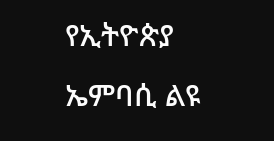የኢትዮጵያ ኤምባሲ ልዩ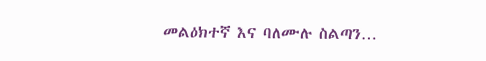መልዕክተኛ እና ባለሙሉ ስልጣን…